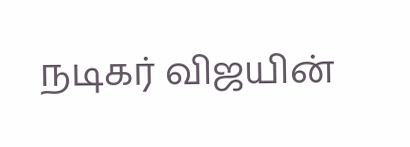நடிகர் விஜயின்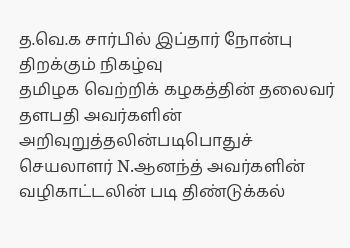த.வெ.க சார்பில் இப்தார் நோன்பு திறக்கும் நிகழ்வு
தமிழக வெற்றிக் கழகத்தின் தலைவர் தளபதி அவர்களின் அறிவுறுத்தலின்படிபொதுச் செயலாளர் N.ஆனந்த் அவர்களின் வழிகாட்டலின் படி திண்டுக்கல்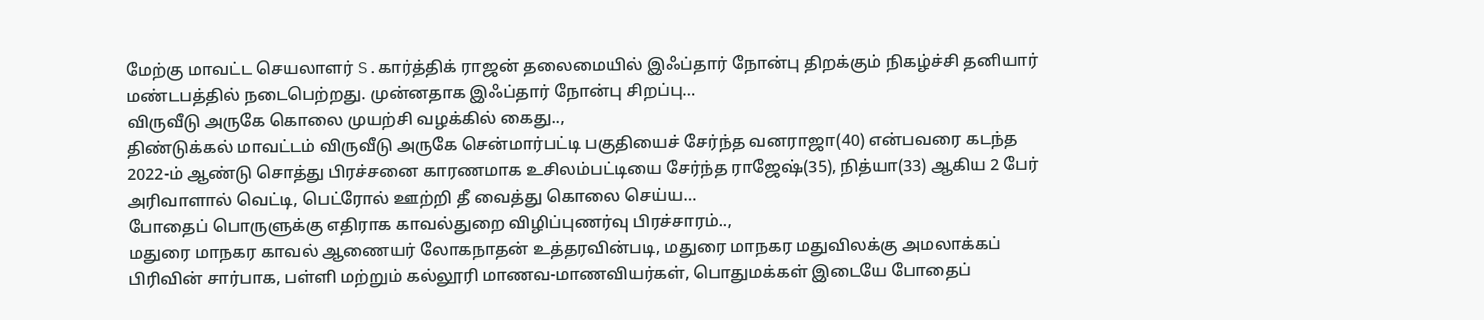மேற்கு மாவட்ட செயலாளர் S.கார்த்திக் ராஜன் தலைமையில் இஃப்தார் நோன்பு திறக்கும் நிகழ்ச்சி தனியார் மண்டபத்தில் நடைபெற்றது. முன்னதாக இஃப்தார் நோன்பு சிறப்பு…
விருவீடு அருகே கொலை முயற்சி வழக்கில் கைது..,
திண்டுக்கல் மாவட்டம் விருவீடு அருகே சென்மார்பட்டி பகுதியைச் சேர்ந்த வனராஜா(40) என்பவரை கடந்த 2022-ம் ஆண்டு சொத்து பிரச்சனை காரணமாக உசிலம்பட்டியை சேர்ந்த ராஜேஷ்(35), நித்யா(33) ஆகிய 2 பேர் அரிவாளால் வெட்டி, பெட்ரோல் ஊற்றி தீ வைத்து கொலை செய்ய…
போதைப் பொருளுக்கு எதிராக காவல்துறை விழிப்புணர்வு பிரச்சாரம்..,
மதுரை மாநகர காவல் ஆணையர் லோகநாதன் உத்தரவின்படி, மதுரை மாநகர மதுவிலக்கு அமலாக்கப் பிரிவின் சார்பாக, பள்ளி மற்றும் கல்லூரி மாணவ-மாணவியர்கள், பொதுமக்கள் இடையே போதைப்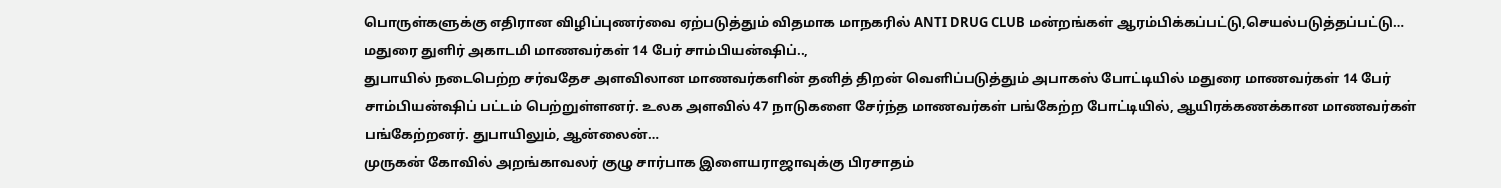பொருள்களுக்கு எதிரான விழிப்புணர்வை ஏற்படுத்தும் விதமாக மாநகரில் ANTI DRUG CLUB மன்றங்கள் ஆரம்பிக்கப்பட்டு,செயல்படுத்தப்பட்டு…
மதுரை துளிர் அகாடமி மாணவர்கள் 14 பேர் சாம்பியன்ஷிப்..,
துபாயில் நடைபெற்ற சர்வதேச அளவிலான மாணவர்களின் தனித் திறன் வெளிப்படுத்தும் அபாகஸ் போட்டியில் மதுரை மாணவர்கள் 14 பேர் சாம்பியன்ஷிப் பட்டம் பெற்றுள்ளனர். உலக அளவில் 47 நாடுகளை சேர்ந்த மாணவர்கள் பங்கேற்ற போட்டியில், ஆயிரக்கணக்கான மாணவர்கள் பங்கேற்றனர். துபாயிலும், ஆன்லைன்…
முருகன் கோவில் அறங்காவலர் குழு சார்பாக இளையராஜாவுக்கு பிரசாதம்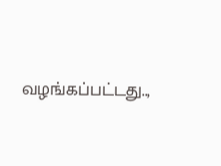வழங்கப்பட்டது..,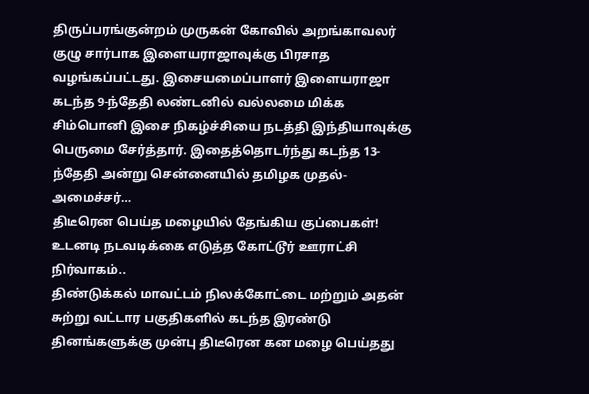திருப்பரங்குன்றம் முருகன் கோவில் அறங்காவலர் குழு சார்பாக இளையராஜாவுக்கு பிரசாத வழங்கப்பட்டது. இசையமைப்பாளர் இளையராஜா கடந்த 9-ந்தேதி லண்டனில் வல்லமை மிக்க சிம்பொனி இசை நிகழ்ச்சியை நடத்தி இந்தியாவுக்கு பெருமை சேர்த்தார். இதைத்தொடர்ந்து கடந்த 13-ந்தேதி அன்று சென்னையில் தமிழக முதல்-அமைச்சர்…
திடீரென பெய்த மழையில் தேங்கிய குப்பைகள்! உடனடி நடவடிக்கை எடுத்த கோட்டூர் ஊராட்சி நிர்வாகம்..
திண்டுக்கல் மாவட்டம் நிலக்கோட்டை மற்றும் அதன் சுற்று வட்டார பகுதிகளில் கடந்த இரண்டு தினங்களுக்கு முன்பு திடீரென கன மழை பெய்தது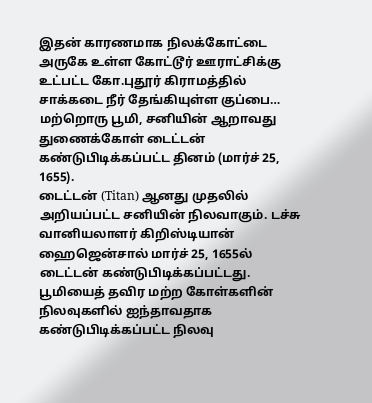இதன் காரணமாக நிலக்கோட்டை அருகே உள்ள கோட்டூர் ஊராட்சிக்கு உட்பட்ட கோ.புதூர் கிராமத்தில் சாக்கடை நீர் தேங்கியுள்ள குப்பை…
மற்றொரு பூமி, சனியின் ஆறாவது துணைக்கோள் டைட்டன் கண்டுபிடிக்கப்பட்ட தினம் (மார்ச் 25, 1655).
டைட்டன் (Titan) ஆனது முதலில் அறியப்பட்ட சனியின் நிலவாகும். டச்சு வானியலாளர் கிறிஸ்டியான் ஹைஜென்சால் மார்ச் 25, 1655ல் டைட்டன் கண்டுபிடிக்கப்பட்டது. பூமியைத் தவிர மற்ற கோள்களின் நிலவுகளில் ஐந்தாவதாக கண்டுபிடிக்கப்பட்ட நிலவு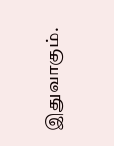இதுவாகும்.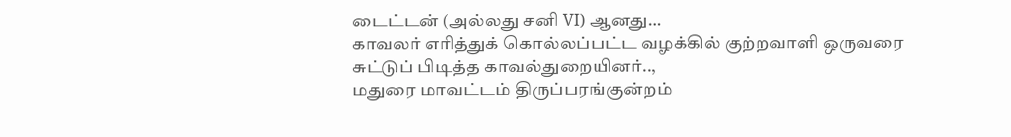டைட்டன் (அல்லது சனி VI) ஆனது…
காவலர் எரித்துக் கொல்லப்பட்ட வழக்கில் குற்றவாளி ஒருவரை சுட்டுப் பிடித்த காவல்துறையினர்..,
மதுரை மாவட்டம் திருப்பரங்குன்றம்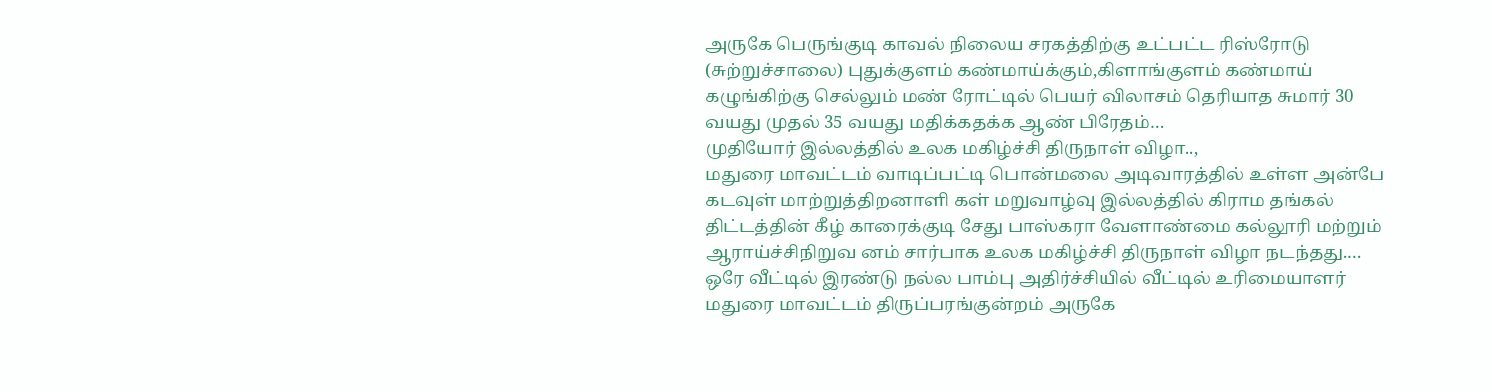அருகே பெருங்குடி காவல் நிலைய சரகத்திற்கு உட்பட்ட ரிஸ்ரோடு (சுற்றுச்சாலை) புதுக்குளம் கண்மாய்க்கும்,கிளாங்குளம் கண்மாய் கழுங்கிற்கு செல்லும் மண் ரோட்டில் பெயர் விலாசம் தெரியாத சுமார் 30 வயது முதல் 35 வயது மதிக்கதக்க ஆண் பிரேதம்…
முதியோர் இல்லத்தில் உலக மகிழ்ச்சி திருநாள் விழா..,
மதுரை மாவட்டம் வாடிப்பட்டி பொன்மலை அடிவாரத்தில் உள்ள அன்பே கடவுள் மாற்றுத்திறனாளி கள் மறுவாழ்வு இல்லத்தில் கிராம தங்கல் திட்டத்தின் கீழ் காரைக்குடி சேது பாஸ்கரா வேளாண்மை கல்லூரி மற்றும் ஆராய்ச்சிநிறுவ னம் சார்பாக உலக மகிழ்ச்சி திருநாள் விழா நடந்தது.…
ஒரே வீட்டில் இரண்டு நல்ல பாம்பு அதிர்ச்சியில் வீட்டில் உரிமையாளர்
மதுரை மாவட்டம் திருப்பரங்குன்றம் அருகே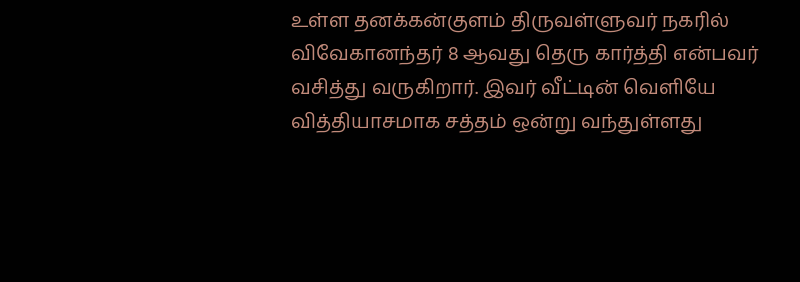உள்ள தனக்கன்குளம் திருவள்ளுவர் நகரில் விவேகானந்தர் 8 ஆவது தெரு கார்த்தி என்பவர் வசித்து வருகிறார். இவர் வீட்டின் வெளியே வித்தியாசமாக சத்தம் ஒன்று வந்துள்ளது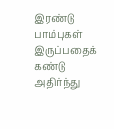இரண்டு பாம்புகள் இருப்பதைக் கண்டு அதிர்ந்து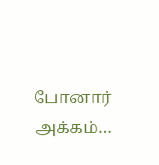போனார் அக்கம்…